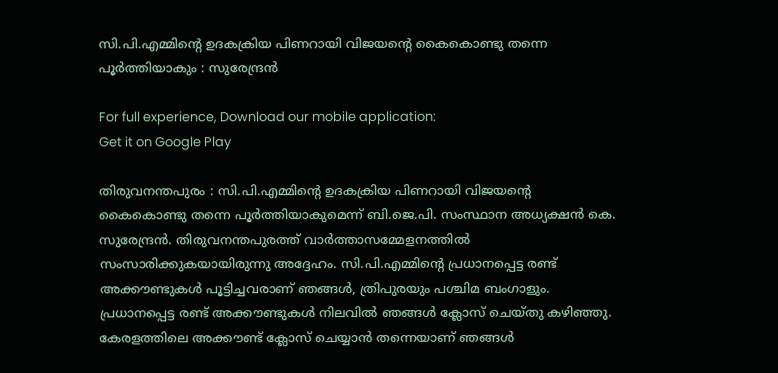സി.പി.എമ്മിന്റെ ഉദകക്രിയ പിണറായി വിജയന്റെ കൈകൊണ്ടു തന്നെ പൂര്‍ത്തിയാകും : സുരേന്ദ്രന്‍

For full experience, Download our mobile application:
Get it on Google Play

തിരുവനന്തപുരം : സി.പി.എമ്മിന്റെ ഉദകക്രിയ പിണറായി വിജയന്റെ കൈകൊണ്ടു തന്നെ പൂര്‍ത്തിയാകുമെന്ന് ബി.ജെ.പി. സംസ്ഥാന അധ്യക്ഷന്‍ കെ. സുരേന്ദ്രന്‍. തിരുവനന്തപുരത്ത് വാര്‍ത്താസമ്മേളനത്തില്‍ സംസാരിക്കുകയായിരുന്നു അദ്ദേഹം. സി.പി.എമ്മിന്റെ പ്രധാനപ്പെട്ട രണ്ട് അക്കൗണ്ടുകള്‍ പൂട്ടിച്ചവരാണ് ഞങ്ങള്‍, ത്രിപുരയും പശ്ചിമ ബംഗാളും. പ്രധാനപ്പെട്ട രണ്ട് അക്കൗണ്ടുകള്‍ നിലവില്‍ ഞങ്ങള്‍ ക്ലോസ് ചെയ്തു കഴിഞ്ഞു. കേരളത്തിലെ അക്കൗണ്ട് ക്ലോസ് ചെയ്യാന്‍ തന്നെയാണ് ഞങ്ങള്‍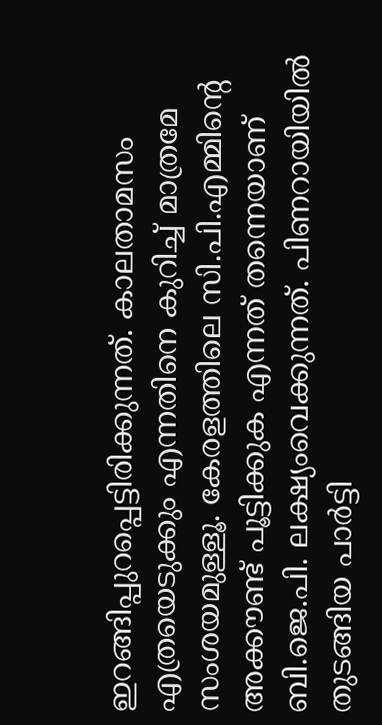ഇറങ്ങിപ്പുറപ്പെട്ടിരിക്കുന്നത്. കാലതാമസം എത്രയെടുക്കും എന്നതിനെ കുറിച്ച് മാത്രമേ സംശയമുള്ളൂ. കേരളത്തിലെ സി.പി.എമ്മിന്റെ അക്കൗണ്ട് പൂട്ടിക്കുക എന്നത് തന്നെയാണ് ബി.ജെ.പി. ലക്ഷ്യംവെക്കുന്നത്. പിണറായിയില്‍ തുടങ്ങിയ പാര്‍ട്ടി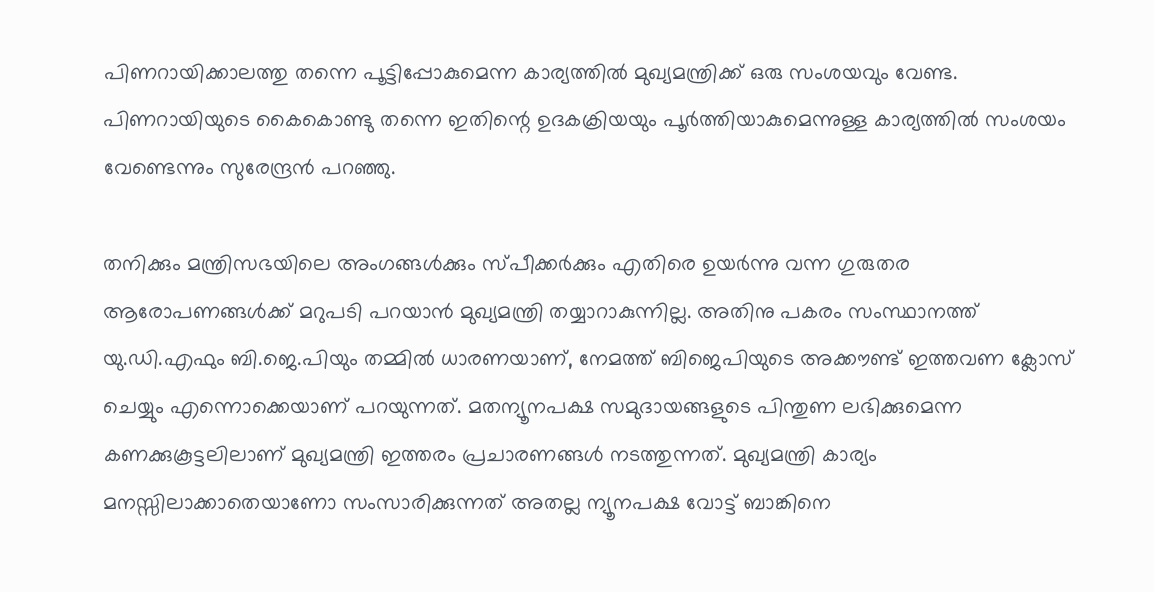പിണറായിക്കാലത്തു തന്നെ പൂട്ടിപ്പോകുമെന്ന കാര്യത്തില്‍ മുഖ്യമന്ത്രിക്ക് ഒരു സംശയവും വേണ്ട. പിണറായിയുടെ കൈകൊണ്ടു തന്നെ ഇതിന്റെ ഉദകക്രിയയും പൂര്‍ത്തിയാകുമെന്നുള്ള കാര്യത്തില്‍ സംശയം വേണ്ടെന്നും സുരേന്ദ്രന്‍ പറഞ്ഞു.

തനിക്കും മന്ത്രിസഭയിലെ അംഗങ്ങള്‍ക്കും സ്പീക്കര്‍ക്കും എതിരെ ഉയര്‍ന്നു വന്ന ഗുരുതര ആരോപണങ്ങള്‍ക്ക് മറുപടി പറയാന്‍ മുഖ്യമന്ത്രി തയ്യാറാകുന്നില്ല. അതിനു പകരം സംസ്ഥാനത്ത് യു.ഡി.എഫും ബി.ജെ.പിയും തമ്മില്‍ ധാരണയാണ്, നേമത്ത് ബിജെപിയുടെ അക്കൗണ്ട് ഇത്തവണ ക്ലോസ് ചെയ്യും എന്നൊക്കെയാണ് പറയുന്നത്. മതന്യൂനപക്ഷ സമുദായങ്ങളുടെ പിന്തുണ ലഭിക്കുമെന്ന കണക്കുകൂട്ടലിലാണ് മുഖ്യമന്ത്രി ഇത്തരം പ്രചാരണങ്ങള്‍ നടത്തുന്നത്. മുഖ്യമന്ത്രി കാര്യം മനസ്സിലാക്കാതെയാണോ സംസാരിക്കുന്നത് അതല്ല ന്യൂനപക്ഷ വോട്ട് ബാങ്കിനെ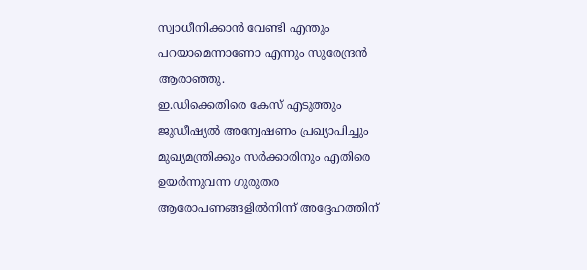സ്വാധീനിക്കാന്‍ വേണ്ടി എന്തും പറയാമെന്നാണോ എന്നും സുരേന്ദ്രന്‍ ആരാഞ്ഞു.
ഇ.ഡിക്കെതിരെ കേസ് എടുത്തും ജുഡീഷ്യല്‍ അന്വേഷണം പ്രഖ്യാപിച്ചും മുഖ്യമന്ത്രിക്കും സര്‍ക്കാരിനും എതിരെ ഉയര്‍ന്നുവന്ന ഗുരുതര ആരോപണങ്ങളില്‍നിന്ന് അദ്ദേഹത്തിന്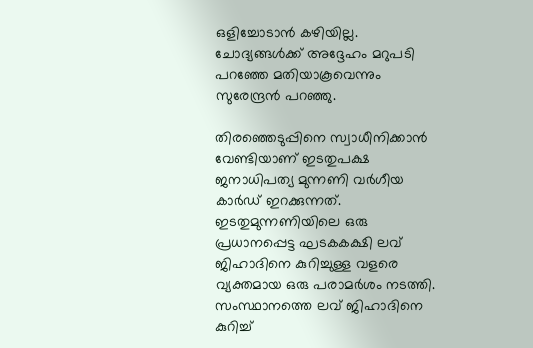ഒളിച്ചോടാന്‍ കഴിയില്ല. ചോദ്യങ്ങള്‍ക്ക് അദ്ദേഹം മറുപടി പറഞ്ഞേ മതിയാകൂവെന്നും സുരേന്ദ്രന്‍ പറഞ്ഞു.

തിരഞ്ഞെടുപ്പിനെ സ്വാധീനിക്കാന്‍ വേണ്ടിയാണ് ഇടതുപക്ഷ ജനാധിപത്യ മുന്നണി വര്‍ഗീയ കാര്‍ഡ് ഇറക്കുന്നത്. ഇടതുമുന്നണിയിലെ ഒരു പ്രധാനപ്പെട്ട ഘടകകക്ഷി ലവ് ജിഹാദിനെ കുറിച്ചുള്ള വളരെ വ്യക്തമായ ഒരു പരാമര്‍ശം നടത്തി. സംസ്ഥാനത്തെ ലവ് ജിഹാദിനെ കുറിച്ച്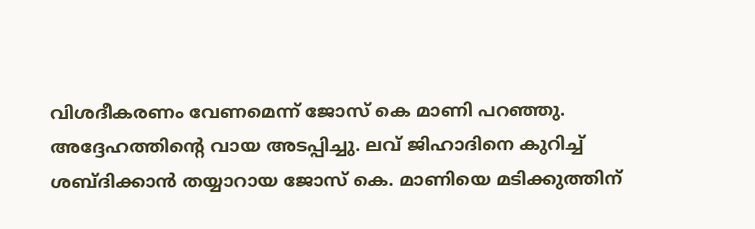വിശദീകരണം വേണമെന്ന് ജോസ് കെ മാണി പറഞ്ഞു. അദ്ദേഹത്തിന്റെ വായ അടപ്പിച്ചു. ലവ് ജിഹാദിനെ കുറിച്ച് ശബ്ദിക്കാന്‍ തയ്യാറായ ജോസ് കെ. മാണിയെ മടിക്കുത്തിന്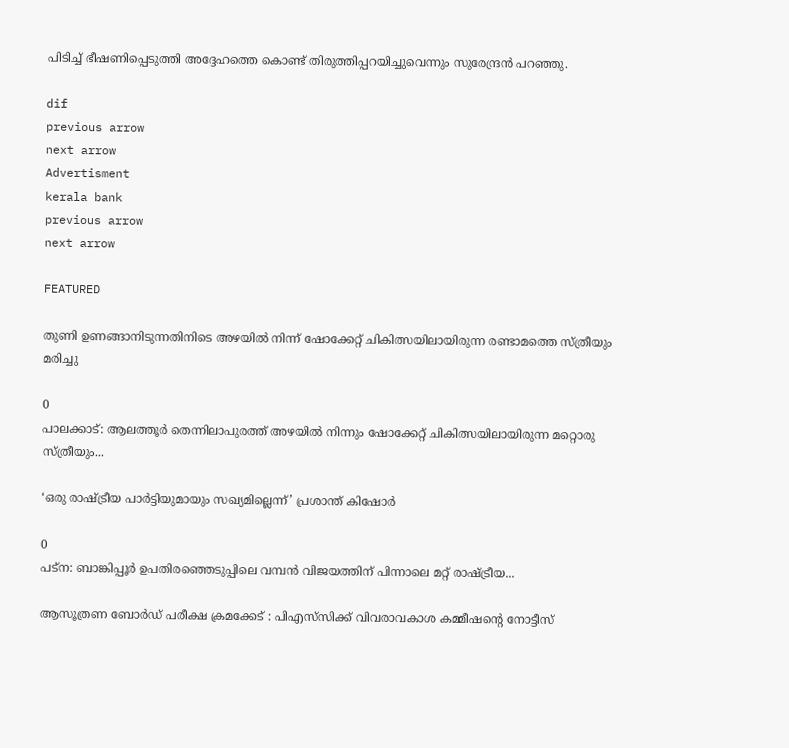പിടിച്ച് ഭീഷണിപ്പെടുത്തി അദ്ദേഹത്തെ കൊണ്ട് തിരുത്തിപ്പറയിച്ചുവെന്നും സുരേന്ദ്രന്‍ പറഞ്ഞു.

dif
previous arrow
next arrow
Advertisment
kerala bank
previous arrow
next arrow

FEATURED

തുണി ഉണങ്ങാനിടുന്നതിനിടെ അഴയിൽ നിന്ന് ഷോക്കേറ്റ് ചികിത്സയിലായിരുന്ന രണ്ടാമത്തെ സ്ത്രീയും മരിച്ചു

0
പാലക്കാട്: ആലത്തൂർ തെന്നിലാപുരത്ത് അഴയിൽ നിന്നും ഷോക്കേറ്റ് ചികിത്സയിലായിരുന്ന മറ്റൊരു സ്ത്രീയും...

‘ഒരു രാഷ്ട്രീയ പാർട്ടിയുമായും സഖ്യമില്ലെന്ന്’ പ്രശാന്ത് കിഷോർ

0
പട്‌ന: ബാങ്കിപ്പൂർ ഉപതിരഞ്ഞെടുപ്പിലെ വമ്പൻ വിജയത്തിന് പിന്നാലെ മറ്റ് രാഷ്ട്രീയ...

ആസൂത്രണ ബോർഡ് പരീക്ഷ ക്രമക്കേട് : പിഎസ്‌സിക്ക് വിവരാവകാശ കമ്മീഷന്റെ നോട്ടീസ്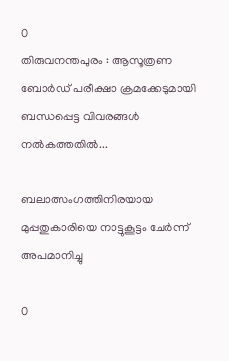0
തിരുവനന്തപുരം : ആസൂത്രണ ബോർഡ് പരീക്ഷാ ക്രമക്കേടുമായി ബന്ധപ്പെട്ട വിവരങ്ങൾ നൽകത്തതിൽ...

ബലാത്സംഗത്തിനിരയായ മുപ്പതുകാരിയെ നാട്ടുകൂട്ടം ചേർന്ന് അപമാനിച്ചു

0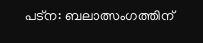പട്ന: ബലാത്സംഗത്തിന്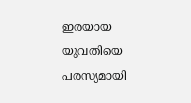ഇരയായ യുവതിയെ പരസ്യമായി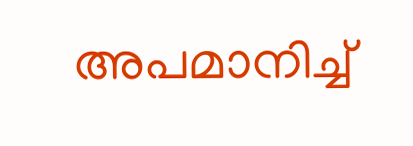അപമാനിച്ച്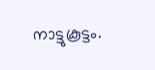നാട്ടുകൂട്ടം.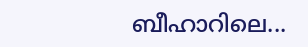ബീഹാറിലെ...